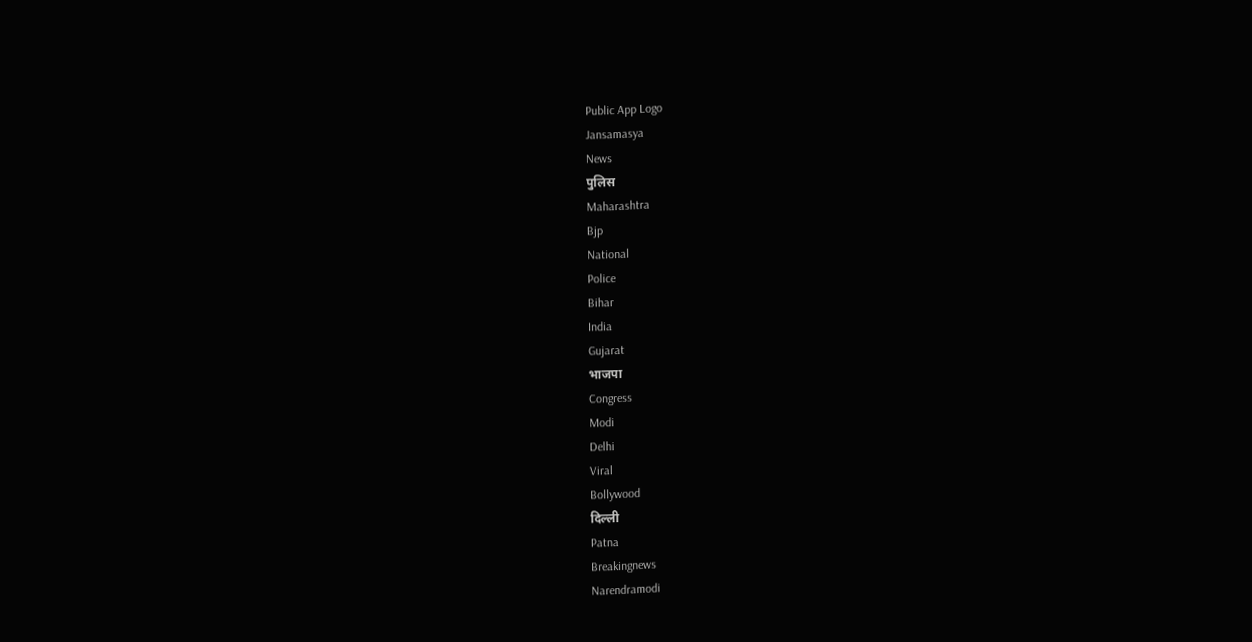Public App Logo
Jansamasya
News
पुलिस
Maharashtra
Bjp
National
Police
Bihar
India
Gujarat
भाजपा
Congress
Modi
Delhi
Viral
Bollywood
दिल्ली
Patna
Breakingnews
Narendramodi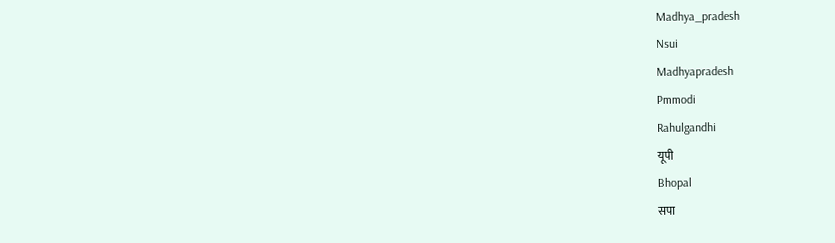Madhya_pradesh
Nsui
Madhyapradesh
Pmmodi
Rahulgandhi
यूपी
Bhopal
सपा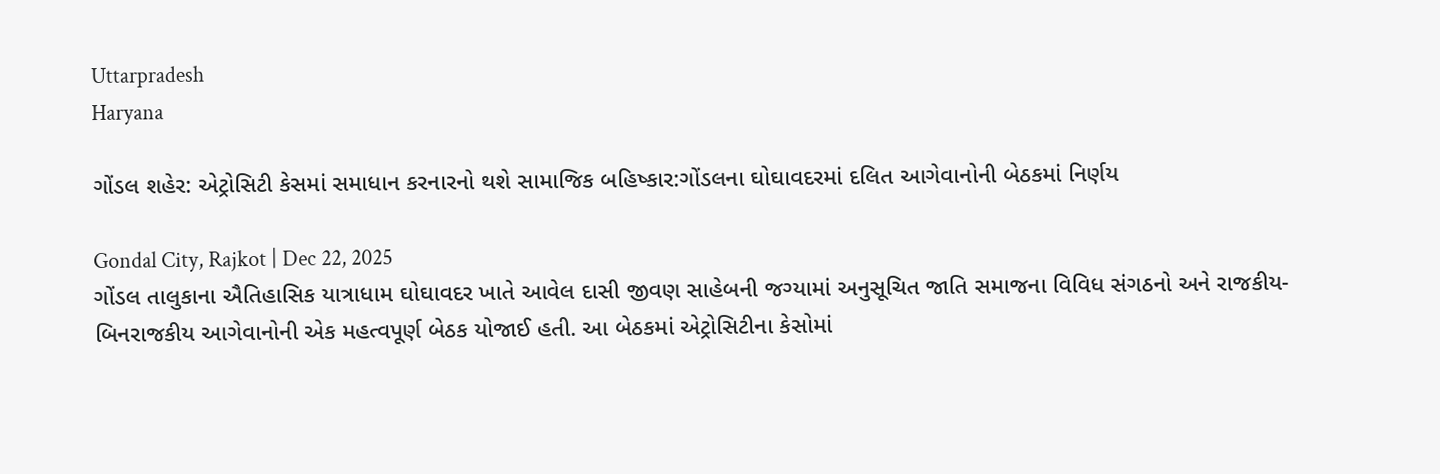Uttarpradesh
Haryana

ગોંડલ શહેર: એટ્રોસિટી કેસમાં સમાધાન કરનારનો થશે સામાજિક બહિષ્કાર:ગોંડલના ઘોઘાવદરમાં દલિત આગેવાનોની બેઠકમાં નિર્ણય

Gondal City, Rajkot | Dec 22, 2025
ગોંડલ તાલુકાના ઐતિહાસિક યાત્રાધામ ઘોઘાવદર ખાતે આવેલ દાસી જીવણ સાહેબની જગ્યામાં અનુસૂચિત જાતિ સમાજના વિવિધ સંગઠનો અને રાજકીય-બિનરાજકીય આગેવાનોની એક મહત્વપૂર્ણ બેઠક યોજાઈ હતી. આ બેઠકમાં એટ્રોસિટીના કેસોમાં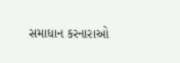સમાધાન કરનારાઓ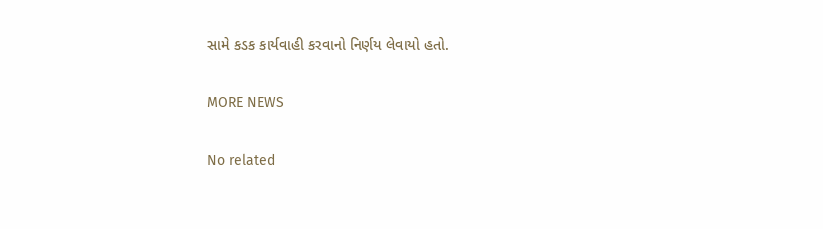સામે કડક કાર્યવાહી કરવાનો નિર્ણય લેવાયો હતો.

MORE NEWS

No related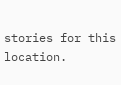stories for this location.